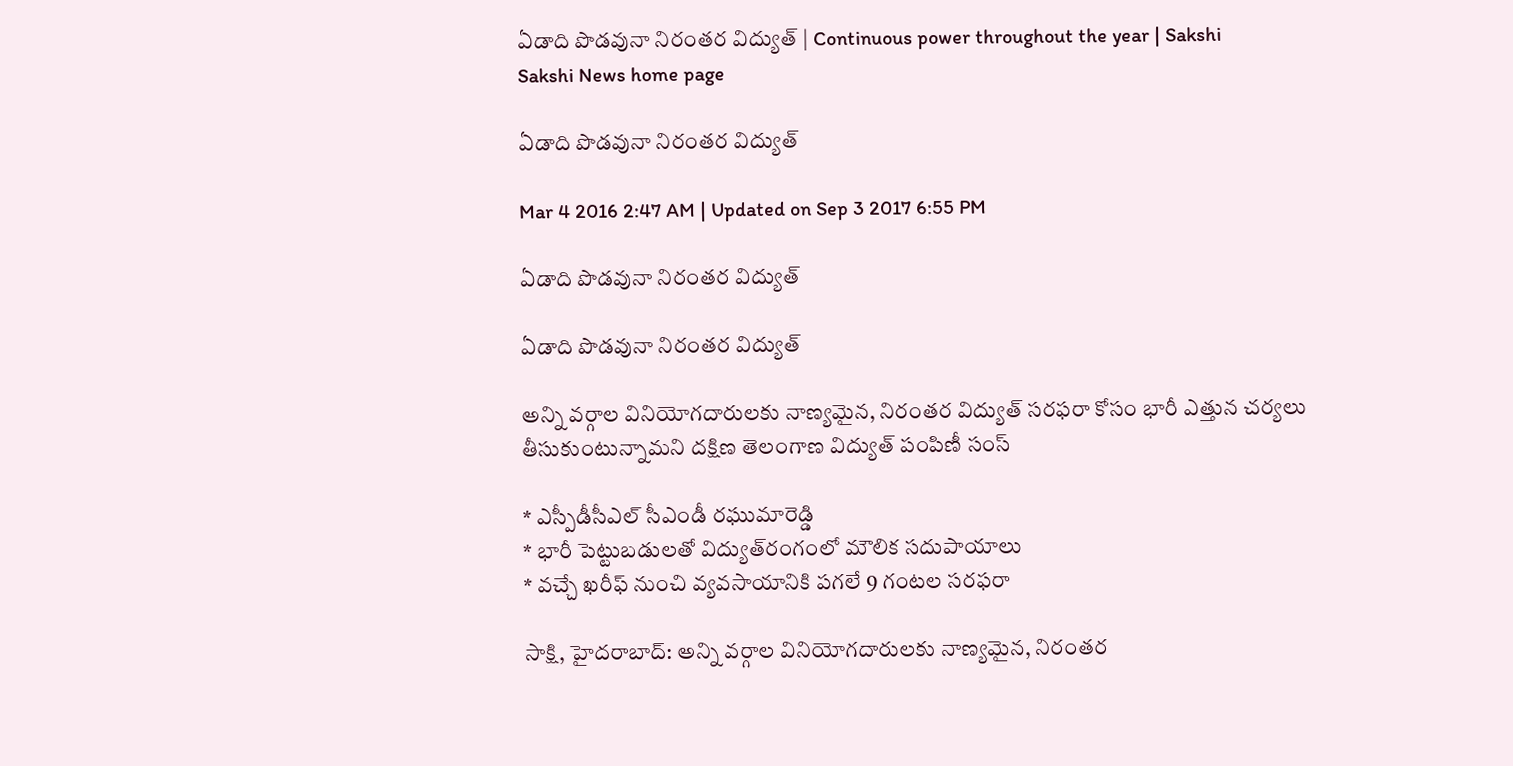ఏడాది పొడవునా నిరంతర విద్యుత్ | Continuous power throughout the year | Sakshi
Sakshi News home page

ఏడాది పొడవునా నిరంతర విద్యుత్

Mar 4 2016 2:47 AM | Updated on Sep 3 2017 6:55 PM

ఏడాది పొడవునా నిరంతర విద్యుత్

ఏడాది పొడవునా నిరంతర విద్యుత్

అన్ని వర్గాల వినియోగదారులకు నాణ్యమైన, నిరంతర విద్యుత్ సరఫరా కోసం భారీ ఎత్తున చర్యలు తీసుకుంటున్నామని దక్షిణ తెలంగాణ విద్యుత్ పంపిణీ సంస్

* ఎస్పీడీసీఎల్ సీఎండీ రఘుమారెడ్డి
* భారీ పెట్టుబడులతో విద్యుత్‌రంగంలో మౌలిక సదుపాయాలు
* వచ్చే ఖరీఫ్ నుంచి వ్యవసాయానికి పగలే 9 గంటల సరఫరా

సాక్షి, హైదరాబాద్: అన్ని వర్గాల వినియోగదారులకు నాణ్యమైన, నిరంతర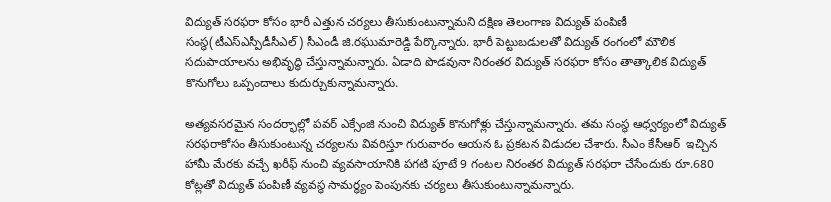విద్యుత్ సరఫరా కోసం భారీ ఎత్తున చర్యలు తీసుకుంటున్నామని దక్షిణ తెలంగాణ విద్యుత్ పంపిణీ సంస్థ(టీఎస్‌ఎస్పీడీసీఎల్) సీఎండీ జి.రఘుమారెడ్డి పేర్కొన్నారు. భారీ పెట్టుబడులతో విద్యుత్ రంగంలో మౌలిక సదుపాయాలను అభివృద్ధి చేస్తున్నామన్నారు. ఏడాది పొడవునా నిరంతర విద్యుత్ సరఫరా కోసం తాత్కాలిక విద్యుత్ కొనుగోలు ఒప్పందాలు కుదుర్చుకున్నామన్నారు.

అత్యవసరమైన సందర్భాల్లో పవర్ ఎక్సేంజి నుంచి విద్యుత్ కొనుగోళ్లు చేస్తున్నామన్నారు. తమ సంస్థ ఆధ్వర్యంలో విద్యుత్ సరఫరాకోసం తీసుకుంటున్న చర్యలను వివరిస్తూ గురువారం ఆయన ఓ ప్రకటన విడుదల చేశారు. సీఎం కేసీఆర్  ఇచ్చిన హామీ మేరకు వచ్చే ఖరీఫ్ నుంచి వ్యవసాయానికి పగటి పూటే 9 గంటల నిరంతర విద్యుత్ సరఫరా చేసేందుకు రూ.680 కోట్లతో విద్యుత్ పంపిణీ వ్యవస్థ సామర్థ్యం పెంపునకు చర్యలు తీసుకుంటున్నామన్నారు.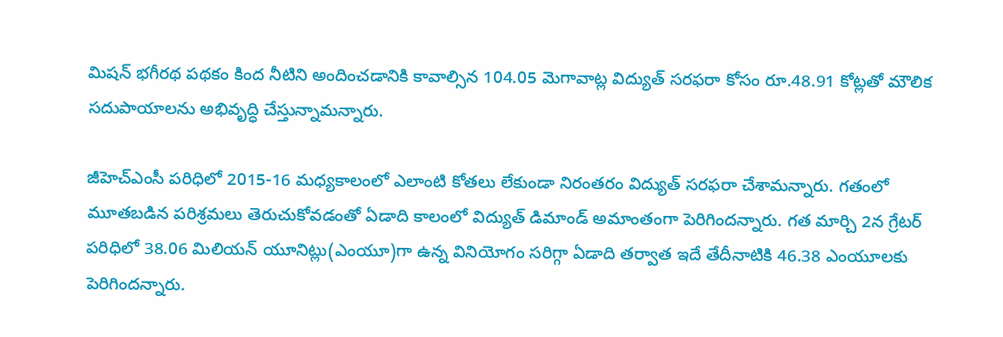మిషన్ భగీరథ పథకం కింద నీటిని అందించడానికి కావాల్సిన 104.05 మెగావాట్ల విద్యుత్ సరఫరా కోసం రూ.48.91 కోట్లతో మౌలిక సదుపాయాలను అభివృద్ధి చేస్తున్నామన్నారు.

జీహెచ్‌ఎంసీ పరిధిలో 2015-16 మధ్యకాలంలో ఎలాంటి కోతలు లేకుండా నిరంతరం విద్యుత్ సరఫరా చేశామన్నారు. గతంలో మూతబడిన పరిశ్రమలు తెరుచుకోవడంతో ఏడాది కాలంలో విద్యుత్ డిమాండ్ అమాంతంగా పెరిగిందన్నారు. గత మార్చి 2న గ్రేటర్ పరిధిలో 38.06 మిలియన్ యూనిట్లు(ఎంయూ)గా ఉన్న వినియోగం సరిగ్గా ఏడాది తర్వాత ఇదే తేదీనాటికి 46.38 ఎంయూలకు పెరిగిందన్నారు.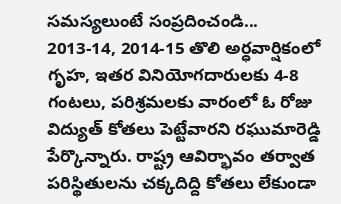సమస్యలుంటే సంప్రదించండి...
2013-14, 2014-15 తొలి అర్ధవార్షికంలో గృహ, ఇతర వినియోగదారులకు 4-8 గంటలు, పరిశ్రమలకు వారంలో ఓ రోజు విద్యుత్ కోతలు పెట్టేవారని రఘుమారెడ్డి పేర్కొన్నారు. రాష్ట్ర ఆవిర్భావం తర్వాత పరిస్థితులను చక్కదిద్ది కోతలు లేకుండా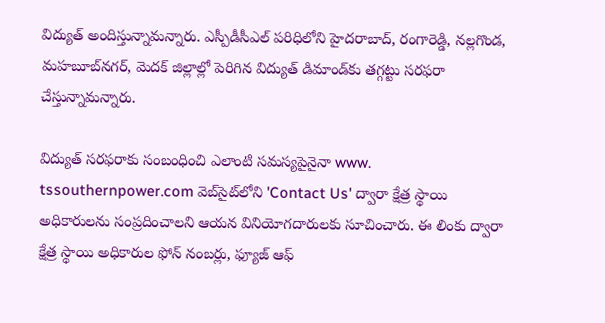విద్యుత్ అందిస్తున్నామన్నారు. ఎస్పీడీసీఎల్ పరిధిలోని హైదరాబాద్, రంగారెడ్డి, నల్లగొండ, మహబూబ్‌నగర్, మెదక్ జిల్లాల్లో పెరిగిన విద్యుత్ డిమాండ్‌కు తగ్గట్టు సరఫరా చేస్తున్నామన్నారు.

విద్యుత్ సరఫరాకు సంబంధించి ఎలాంటి సమస్యపైనైనా www. tssouthernpower.com వెబ్‌సైట్‌లోని 'Contact Us' ద్వారా క్షేత్ర స్థాయి అధికారులను సంప్రదించాలని ఆయన వినియోగదారులకు సూచించారు. ఈ లింకు ద్వారా క్షేత్ర స్థాయి అధికారుల ఫోన్ నంబర్లు, ఫ్యూజ్ ఆఫ్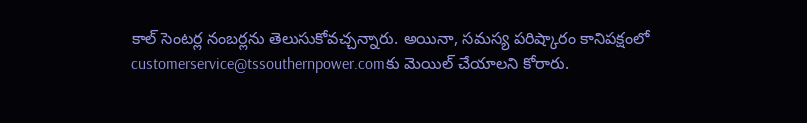కాల్ సెంటర్ల నంబర్లను తెలుసుకోవచ్చన్నారు. అయినా, సమస్య పరిష్కారం కానిపక్షంలో customerservice@tssouthernpower.comకు మెయిల్ చేయాలని కోరారు.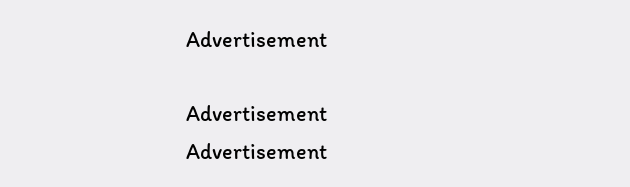Advertisement

Advertisement
Advertisement